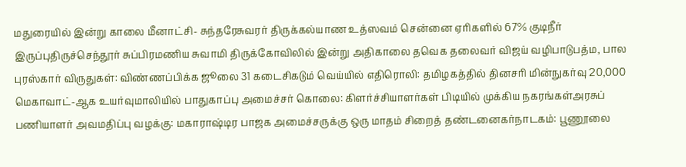மதுரையில் இன்று காலை மீனாட்சி- சுந்தரேசுவரர் திருக்கல்யாண உத்ஸவம் சென்னை ஏரிகளில் 67% குடிநீர் இருப்புதிருச்செந்தூர் சுப்பிரமணிய சுவாமி திருக்கோவிலில் இன்று அதிகாலை தவெக தலைவர் விஜய் வழிபாடுபத்ம, பால புரஸ்கார் விருதுகள்: விண்ணப்பிக்க ஜூலை 31 கடைசிகடும் வெய்யில் எதிரொலி: தமிழகத்தில் தினசரி மின்நுகர்வு 20,000 மெகாவாட்-ஆக உயர்வுமாலியில் பாதுகாப்பு அமைச்சர் கொலை: கிளர்ச்சியாளர்கள் பிடியில் முக்கிய நகரங்கள்அரசுப் பணியாளர் அவமதிப்பு வழக்கு: மகாராஷ்டிர பாஜக அமைச்சருக்கு ஒரு மாதம் சிறைத் தண்டனைகர்நாடகம்: பூணூலை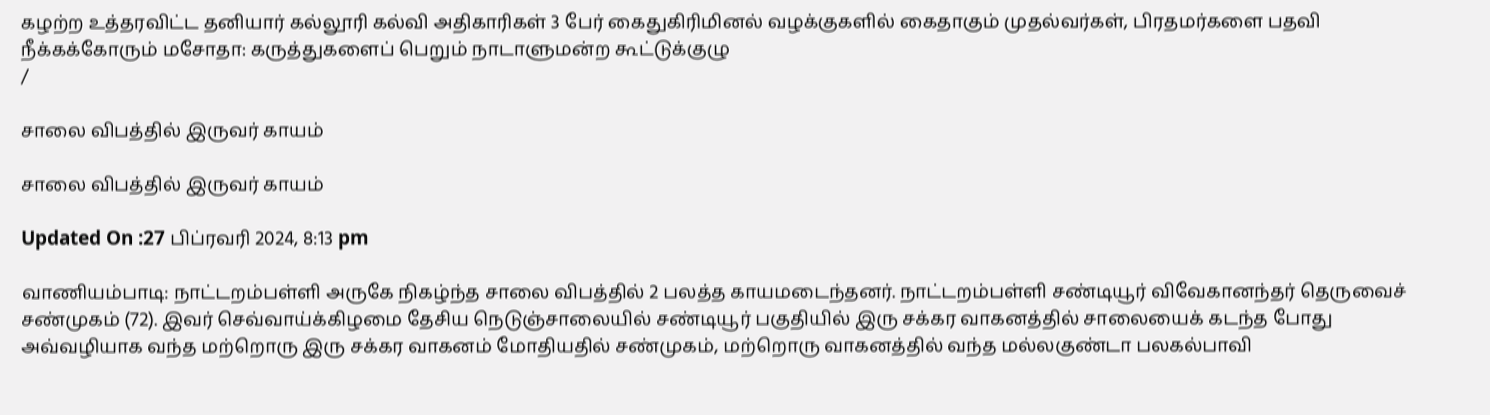கழற்ற உத்தரவிட்ட தனியார் கல்லூரி கல்வி அதிகாரிகள் 3 பேர் கைதுகிரிமினல் வழக்குகளில் கைதாகும் முதல்வர்கள், பிரதமர்களை பதவி நீக்கக்கோரும் மசோதா: கருத்துகளைப் பெறும் நாடாளுமன்ற கூட்டுக்குழு
/

சாலை விபத்தில் இருவர் காயம்

சாலை விபத்தில் இருவர் காயம்

Updated On :27 பிப்ரவரி 2024, 8:13 pm

வாணியம்பாடி: நாட்டறம்பள்ளி அருகே நிகழ்ந்த சாலை விபத்தில் 2 பலத்த காயமடைந்தனர். நாட்டறம்பள்ளி சண்டியூர் விவேகானந்தர் தெருவைச் சண்முகம் (72). இவர் செவ்வாய்க்கிழமை தேசிய நெடுஞ்சாலையில் சண்டியூர் பகுதியில் இரு சக்கர வாகனத்தில் சாலையைக் கடந்த போது அவ்வழியாக வந்த மற்றொரு இரு சக்கர வாகனம் மோதியதில் சண்முகம், மற்றொரு வாகனத்தில் வந்த மல்லகுண்டா பலகல்பாவி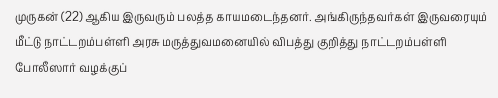முருகன் (22) ஆகிய இருவரும் பலத்த காயமடைந்தனர். அங்கிருந்தவர்கள் இருவரையும் மீட்டு நாட்டறம்பள்ளி அரசு மருத்துவமனையில் விபத்து குறித்து நாட்டறம்பள்ளி போலீஸார் வழக்குப்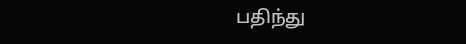பதிந்து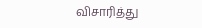விசாரித்து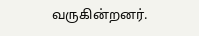வருகின்றனர்.